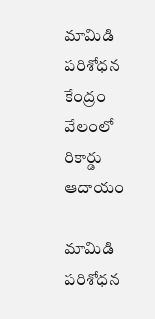మామిడి పరిశోధన కేంద్రం వేలంలో రికార్డు ఆదాయం

మామిడి పరిశోధన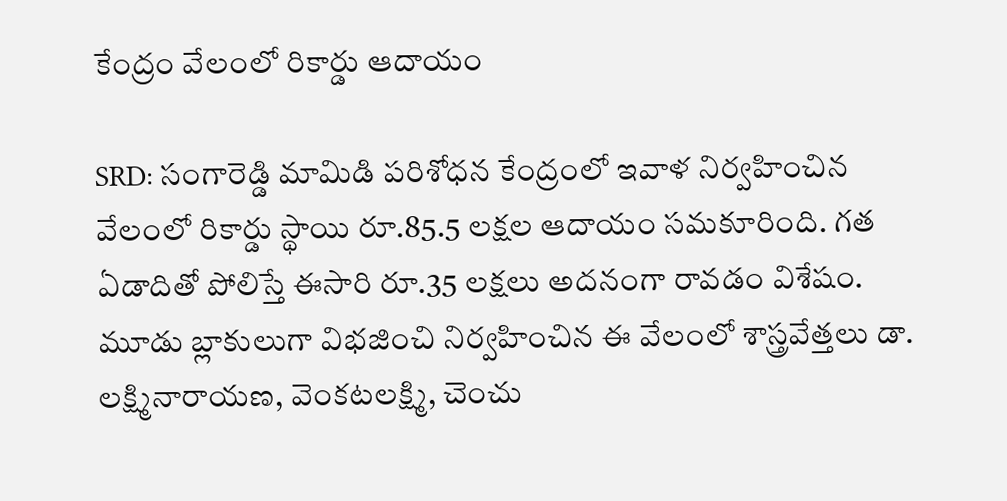కేంద్రం వేలంలో రికార్డు ఆదాయం

SRD: సంగారెడ్డి మామిడి పరిశోధన కేంద్రంలో ఇవాళ నిర్వహించిన వేలంలో రికార్డు స్థాయి రూ.85.5 లక్షల ఆదాయం సమకూరింది. గత ఏడాదితో పోలిస్తే ఈసారి రూ.35 లక్షలు అదనంగా రావడం విశేషం. మూడు బ్లాకులుగా విభజించి నిర్వహించిన ఈ వేలంలో శాస్త్రవేత్తలు డా. లక్ష్మినారాయణ, వెంకటలక్ష్మి, చెంచు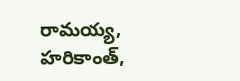రామయ్య, హరికాంత్,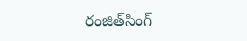రంజిత్‌సింగ్‌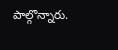పాల్గొన్నారు.